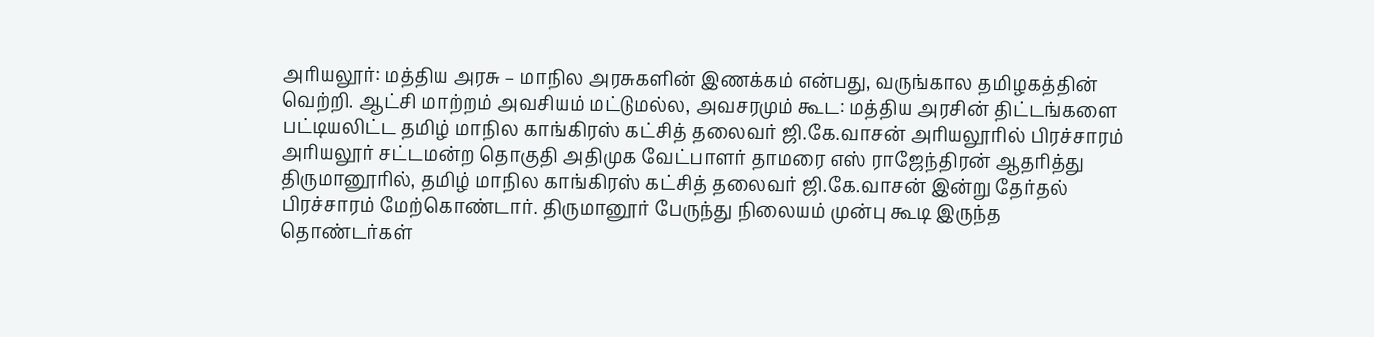அரியலூர்: மத்திய அரசு – மாநில அரசுகளின் இணக்கம் என்பது, வருங்கால தமிழகத்தின் வெற்றி. ஆட்சி மாற்றம் அவசியம் மட்டுமல்ல, அவசரமும் கூட: மத்திய அரசின் திட்டங்களை பட்டியலிட்ட தமிழ் மாநில காங்கிரஸ் கட்சித் தலைவர் ஜி.கே.வாசன் அரியலூரில் பிரச்சாரம்
அரியலூர் சட்டமன்ற தொகுதி அதிமுக வேட்பாளர் தாமரை எஸ் ராஜேந்திரன் ஆதரித்து திருமானூரில், தமிழ் மாநில காங்கிரஸ் கட்சித் தலைவர் ஜி.கே.வாசன் இன்று தேர்தல் பிரச்சாரம் மேற்கொண்டார். திருமானூர் பேருந்து நிலையம் முன்பு கூடி இருந்த தொண்டர்கள்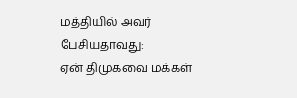மத்தியில் அவர் பேசியதாவது:
ஏன் திமுகவை மக்கள்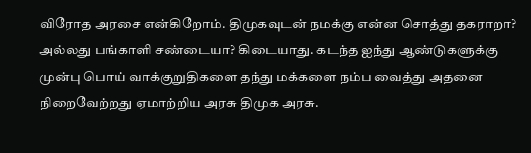விரோத அரசை என்கிறோம். திமுகவுடன் நமக்கு என்ன சொத்து தகராறா? அல்லது பங்காளி சண்டையா? கிடையாது. கடந்த ஐந்து ஆண்டுகளுக்கு முன்பு பொய் வாக்குறுதிகளை தந்து மக்களை நம்ப வைத்து அதனை நிறைவேற்றது ஏமாற்றிய அரசு திமுக அரசு.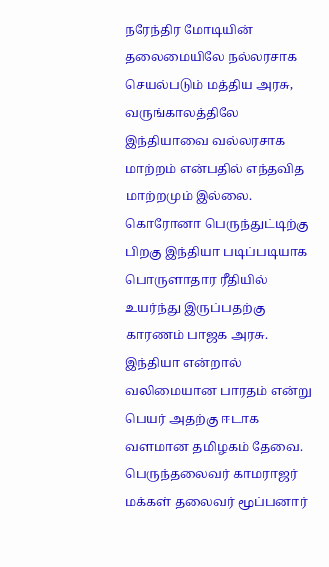நரேந்திர மோடியின் தலைமையிலே நல்லரசாக செயல்படும் மத்திய அரசு, வருங்காலத்திலே இந்தியாவை வல்லரசாக மாற்றம் என்பதில் எந்தவித மாற்றமும் இல்லை. கொரோனா பெருந்துட்டிற்கு பிறகு இந்தியா படிப்படியாக பொருளாதார ரீதியில் உயர்ந்து இருப்பதற்கு காரணம் பாஜக அரசு.
இந்தியா என்றால் வலிமையான பாரதம் என்று பெயர் அதற்கு ஈடாக வளமான தமிழகம் தேவை. பெருந்தலைவர் காமராஜர் மக்கள் தலைவர் மூப்பனார்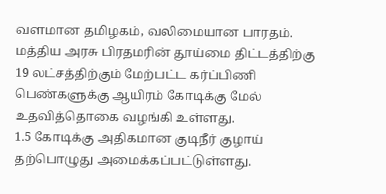வளமான தமிழகம், வலிமையான பாரதம். மத்திய அரசு பிரதமரின் தூய்மை திட்டத்திற்கு 19 லட்சத்திற்கும் மேற்பட்ட கர்ப்பிணி பெண்களுக்கு ஆயிரம் கோடிக்கு மேல் உதவித்தொகை வழங்கி உள்ளது.
1.5 கோடிக்கு அதிகமான குடிநீர் குழாய் தற்பொழுது அமைக்கப்பட்டுள்ளது.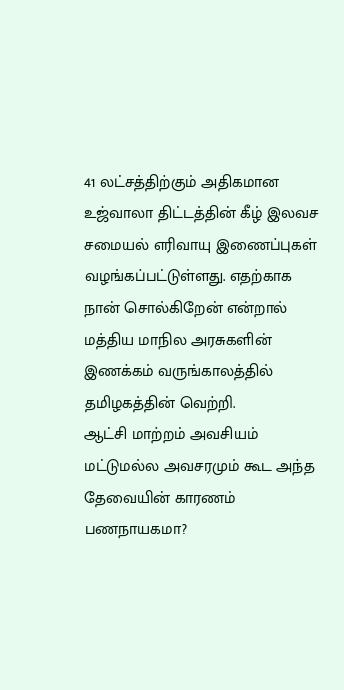41 லட்சத்திற்கும் அதிகமான உஜ்வாலா திட்டத்தின் கீழ் இலவச சமையல் எரிவாயு இணைப்புகள் வழங்கப்பட்டுள்ளது. எதற்காக நான் சொல்கிறேன் என்றால் மத்திய மாநில அரசுகளின் இணக்கம் வருங்காலத்தில் தமிழகத்தின் வெற்றி.
ஆட்சி மாற்றம் அவசியம் மட்டுமல்ல அவசரமும் கூட அந்த தேவையின் காரணம் பணநாயகமா?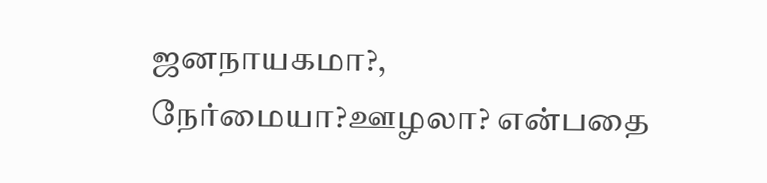ஜனநாயகமா?, நேர்மையா?ஊழலா? என்பதை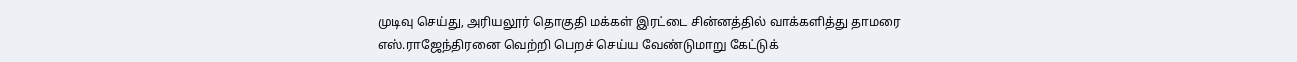முடிவு செய்து, அரியலூர் தொகுதி மக்கள் இரட்டை சின்னத்தில் வாக்களித்து தாமரை எஸ்.ராஜேந்திரனை வெற்றி பெறச் செய்ய வேண்டுமாறு கேட்டுக்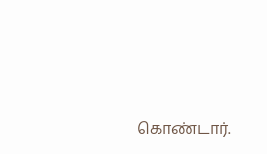கொண்டார்.